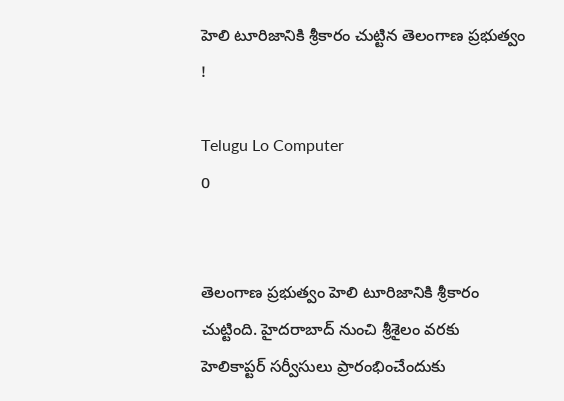హెలి టూరిజానికి శ్రీకారం చుట్టిన తెలంగాణ ప్రభుత్వం !

Telugu Lo Computer
0


తెలంగాణ ప్రభుత్వం హెలి టూరిజానికి శ్రీకారం చుట్టింది. హైదరాబాద్‌ నుంచి శ్రీశైలం వరకు హెలికాప్టర్‌ సర్వీసులు ప్రారంభించేందుకు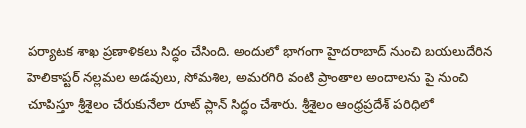పర్యాటక శాఖ ప్రణాళికలు సిద్ధం చేసింది. అందులో భాగంగా హైదరాబాద్‌ నుంచి బయలుదేరిన హెలికాప్టర్‌ నల్లమల అడవులు, సోమశిల, అమరగిరి వంటి ప్రాంతాల అందాలను పై నుంచి చూపిస్తూ శ్రీశైలం చేరుకునేలా రూట్‌ ప్లాన్‌ సిద్ధం చేశారు. శ్రీశైలం ఆంధ్రప్రదేశ్‌ పరిధిలో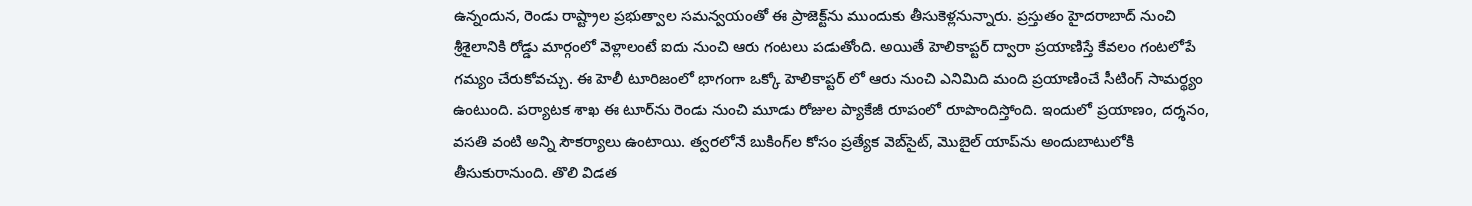ఉన్నందున, రెండు రాష్ట్రాల ప్రభుత్వాల సమన్వయంతో ఈ ప్రాజెక్ట్‌ను ముందుకు తీసుకెళ్లనున్నారు. ప్రస్తుతం హైదరాబాద్‌ నుంచి శ్రీశైలానికి రోడ్డు మార్గంలో వెళ్లాలంటే ఐదు నుంచి ఆరు గంటలు పడుతోంది. అయితే హెలికాప్టర్‌ ద్వారా ప్రయాణిస్తే కేవలం గంటలోపే గమ్యం చేరుకోవచ్చు. ఈ హెలీ టూరిజంలో భాగంగా ఒక్కో హెలికాప్టర్ లో ఆరు నుంచి ఎనిమిది మంది ప్రయాణించే సీటింగ్‌ సామర్థ్యం ఉంటుంది. పర్యాటక శాఖ ఈ టూర్‌ను రెండు నుంచి మూడు రోజుల ప్యాకేజీ రూపంలో రూపొందిస్తోంది. ఇందులో ప్రయాణం, దర్శనం, వసతి వంటి అన్ని సౌకర్యాలు ఉంటాయి. త్వరలోనే బుకింగ్‌ల కోసం ప్రత్యేక వెబ్‌సైట్‌, మొబైల్‌ యాప్‌ను అందుబాటులోకి తీసుకురానుంది. తొలి విడత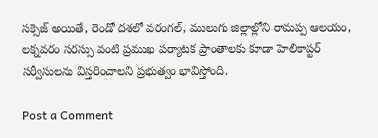సక్సెజ్ అయితే, రెండో దశలో వరంగల్‌, ములుగు జిల్లాల్లోని రామప్ప ఆలయం, లక్నవరం సరస్సు వంటి ప్రముఖ పర్యాటక ప్రాంతాలకు కూడా హెలికాప్టర్‌ సర్వీసులను విస్తరించాలని ప్రభుత్వం భావిస్తోంది.

Post a Comment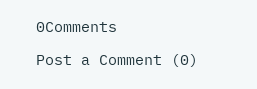0Comments

Post a Comment (0)